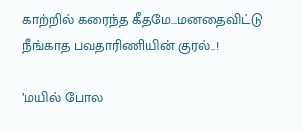காற்றில் கரைந்த கீதமே...மனதைவிட்டு நீங்காத பவதாரிணியின் குரல்..!

’மயில் போல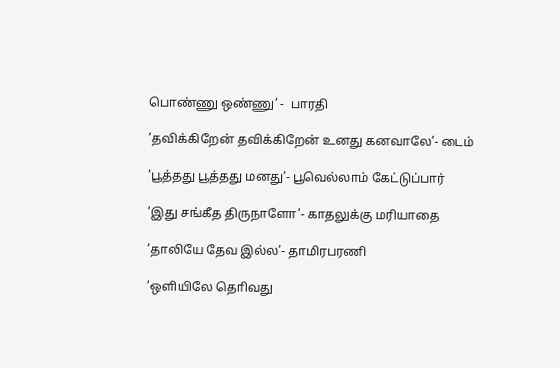பொண்ணு ஒண்ணு’ -  பாரதி

’தவிக்கிறேன் தவிக்கிறேன் உனது கனவாலே’- டைம்

’பூத்தது பூத்தது மனது’- பூவெல்லாம் கேட்டுப்பார்

’இது சங்கீத திருநாளோ’- காதலுக்கு மரியாதை

’தாலியே தேவ இல்ல’- தாமிரபரணி

’ஒளியிலே தொிவது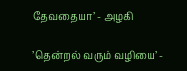தேவதையா’ - அழகி

’தென்றல் வரும் வழியை’ -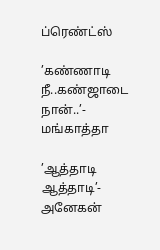ப்ரெண்ட்ஸ்

’கண்ணாடி நீ..கண்ஜாடை நான்..’- மங்காத்தா

’ஆத்தாடி ஆத்தாடி’- அனேகன்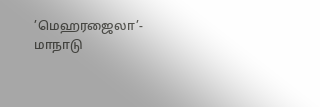’மெஹரஜைலா’- மாநாடு